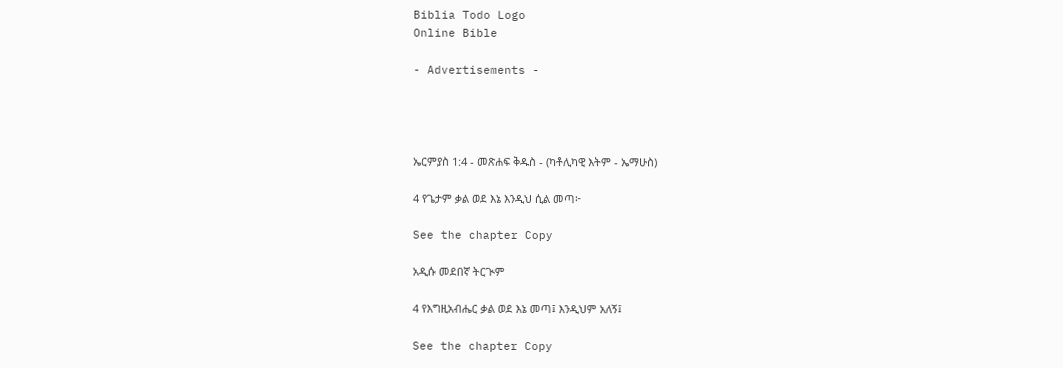Biblia Todo Logo
Online Bible

- Advertisements -




ኤርምያስ 1:4 - መጽሐፍ ቅዱስ - (ካቶሊካዊ እትም - ኤማሁስ)

4 የጌታም ቃል ወደ እኔ እንዲህ ሲል መጣ፦

See the chapter Copy

አዲሱ መደበኛ ትርጒም

4 የእግዚአብሔር ቃል ወደ እኔ መጣ፤ እንዲህም አለኝ፤

See the chapter Copy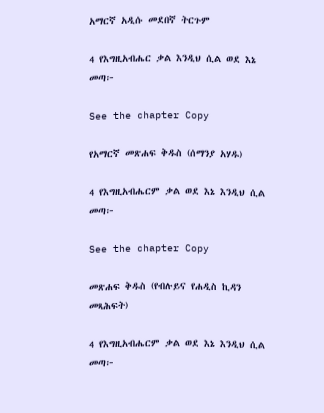አማርኛ አዲሱ መደበኛ ትርጉም

4 የእግዚአብሔር ቃል እንዲህ ሲል ወደ እኔ መጣ፦

See the chapter Copy

የአማርኛ መጽሐፍ ቅዱስ (ሰማንያ አሃዱ)

4 የእግዚአብሔርም ቃል ወደ እኔ እንዲህ ሲል መጣ፦

See the chapter Copy

መጽሐፍ ቅዱስ (የብሉይና የሐዲስ ኪዳን መጻሕፍት)

4 የእግዚአብሔርም ቃል ወደ እኔ እንዲህ ሲል መጣ፦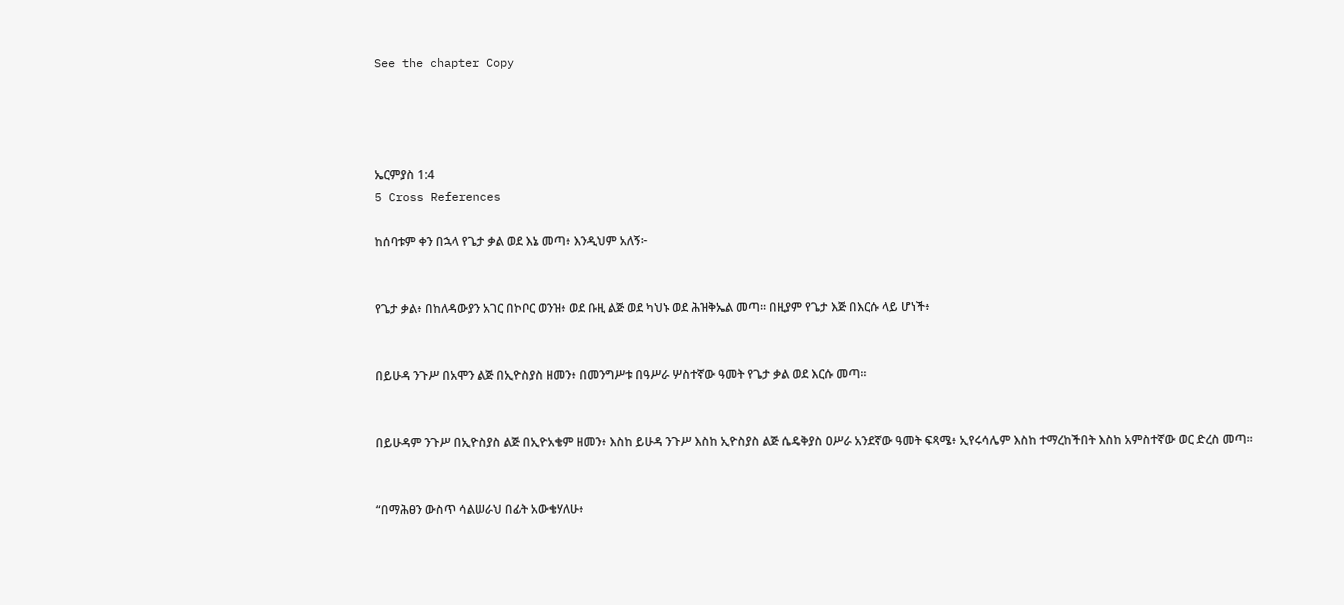See the chapter Copy




ኤርምያስ 1:4
5 Cross References

ከሰባቱም ቀን በኋላ የጌታ ቃል ወደ እኔ መጣ፥ እንዲህም አለኝ፦


የጌታ ቃል፥ በከለዳውያን አገር በኮቦር ወንዝ፥ ወደ ቡዚ ልጅ ወደ ካህኑ ወደ ሕዝቅኤል መጣ። በዚያም የጌታ እጅ በእርሱ ላይ ሆነች፥


በይሁዳ ንጉሥ በአሞን ልጅ በኢዮስያስ ዘመን፥ በመንግሥቱ በዓሥራ ሦስተኛው ዓመት የጌታ ቃል ወደ እርሱ መጣ።


በይሁዳም ንጉሥ በኢዮስያስ ልጅ በኢዮአቄም ዘመን፥ እስከ ይሁዳ ንጉሥ እስከ ኢዮስያስ ልጅ ሴዴቅያስ ዐሥራ አንደኛው ዓመት ፍጻሜ፥ ኢየሩሳሌም እስከ ተማረከችበት እስከ አምስተኛው ወር ድረስ መጣ።


“በማሕፀን ውስጥ ሳልሠራህ በፊት አውቄሃለሁ፥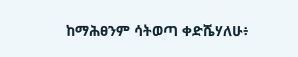ከማሕፀንም ሳትወጣ ቀድሼሃለሁ፥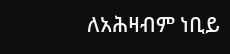ለአሕዛብም ነቢይ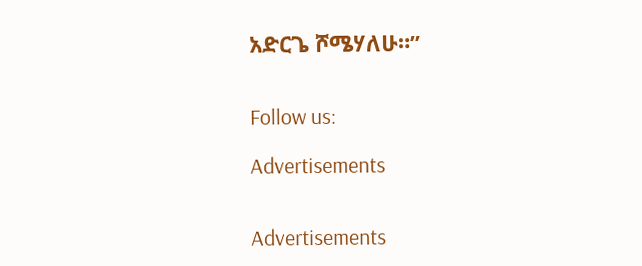አድርጌ ሾሜሃለሁ።”


Follow us:

Advertisements


Advertisements